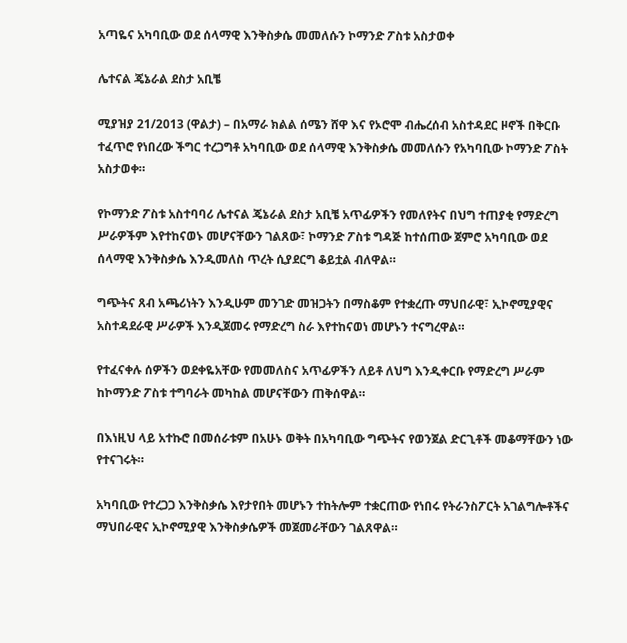አጣዬና አካባቢው ወደ ሰላማዊ እንቅስቃሴ መመለሱን ኮማንድ ፖስቱ አስታወቀ

ሌተናል ጄኔራል ደስታ አቢቼ

ሚያዝያ 21/2013 (ዋልታ) – በአማራ ክልል ሰሜን ሸዋ እና የኦሮሞ ብሔረሰብ አስተዳደር ዞኖች በቅርቡ ተፈጥሮ የነበረው ችግር ተረጋግቶ አካባቢው ወደ ሰላማዊ እንቅስቃሴ መመለሱን የአካባቢው ኮማንድ ፖስት አስታወቀ።

የኮማንድ ፖስቱ አስተባባሪ ሌተናል ጄኔራል ደስታ አቢቼ አጥፊዎችን የመለየትና በህግ ተጠያቂ የማድረግ ሥራዎችም እየተከናወኑ መሆናቸውን ገልጸው፣ ኮማንድ ፖስቱ ግዳጅ ከተሰጠው ጀምሮ አካባቢው ወደ ሰላማዊ እንቅስቃሴ እንዲመለስ ጥረት ሲያደርግ ቆይቷል ብለዋል።

ግጭትና ጸብ አጫሪነትን እንዲሁም መንገድ መዝጋትን በማስቆም የተቋረጡ ማህበራዊ፣ ኢኮኖሚያዊና አስተዳደራዊ ሥራዎች እንዲጀመሩ የማድረግ ስራ እየተከናወነ መሆኑን ተናግረዋል።

የተፈናቀሉ ሰዎችን ወደቀዬአቸው የመመለስና አጥፊዎችን ለይቶ ለህግ እንዲቀርቡ የማድረግ ሥራም ከኮማንድ ፖስቱ ተግባራት መካከል መሆናቸውን ጠቅሰዋል።

በእነዚህ ላይ አተኩሮ በመሰራቱም በአሁኑ ወቅት በአካባቢው ግጭትና የወንጀል ድርጊቶች መቆማቸውን ነው የተናገሩት።

አካባቢው የተረጋጋ እንቅስቃሴ እየታየበት መሆኑን ተከትሎም ተቋርጠው የነበሩ የትራንስፖርት አገልግሎቶችና ማህበራዊና ኢኮኖሚያዊ እንቅስቃሴዎች መጀመራቸውን ገልጸዋል።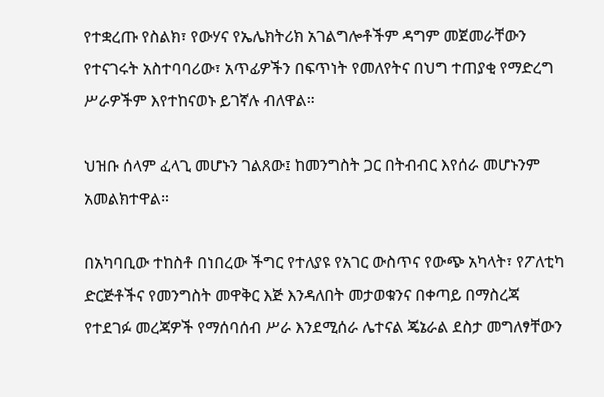የተቋረጡ የስልክ፣ የውሃና የኤሌክትሪክ አገልግሎቶችም ዳግም መጀመራቸውን የተናገሩት አስተባባሪው፣ አጥፊዎችን በፍጥነት የመለየትና በህግ ተጠያቂ የማድረግ ሥራዎችም እየተከናወኑ ይገኛሉ ብለዋል።

ህዝቡ ሰላም ፈላጊ መሆኑን ገልጸው፤ ከመንግስት ጋር በትብብር እየሰራ መሆኑንም አመልክተዋል።

በአካባቢው ተከስቶ በነበረው ችግር የተለያዩ የአገር ውስጥና የውጭ አካላት፣ የፖለቲካ ድርጅቶችና የመንግስት መዋቅር እጅ እንዳለበት መታወቁንና በቀጣይ በማስረጃ የተደገፉ መረጃዎች የማሰባሰብ ሥራ እንደሚሰራ ሌተናል ጄኔራል ደስታ መግለፃቸውን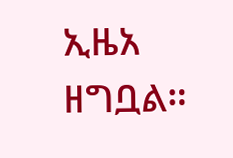ኢዜአ ዘግቧል።